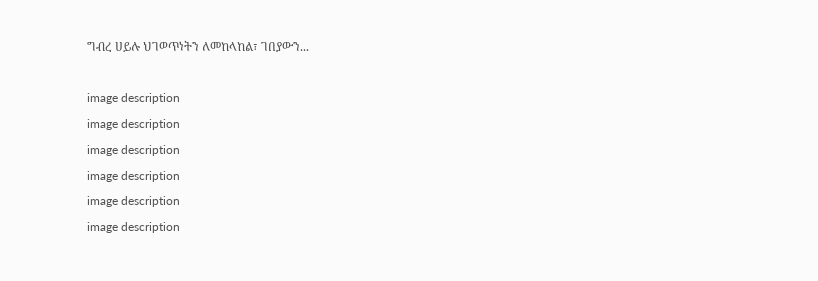ግብረ ሀይሉ ህገወጥነትን ለመከላከል፣ ገበያውን...

image description
image description
image description
image description
image description
image description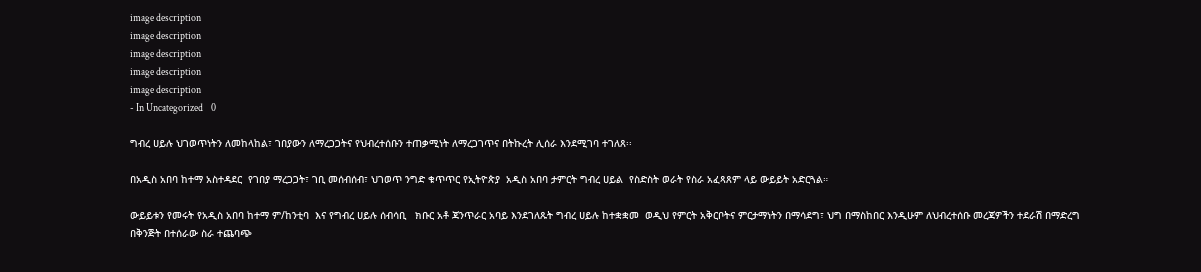image description
image description
image description
image description
image description
- In Uncategorized    0

ግብረ ሀይሉ ህገወጥነትን ለመከላከል፣ ገበያውን ለማረጋጋትና የህብረተሰቡን ተጠቃሚነት ለማረጋገጥና በትኩረት ሊሰራ እንደሚገባ ተገለጸ፡፡

በአዲስ አበባ ከተማ አስተዳደር  የገበያ ማረጋጋት፣ ገቢ መሰብሰብ፣ ህገወጥ ንግድ ቁጥጥር የኢትዮጵያ  አዲስ አበባ ታምርት ግብረ ሀይል  የስድስት ወራት የስራ አፈጻጸም ላይ ውይይት አድርጓል።

ውይይቱን የመሩት የአዲስ አበባ ከተማ ም/ከንቲባ  እና የግብረ ሀይሉ ሰብሳቢ   ክቡር አቶ ጃንጥራር አባይ እንደገለጹት ግብረ ሀይሉ ከተቋቋመ  ወዲህ የምርት አቅርቦትና ምርታማነትን በማሳደግ፣ ህግ በማስከበር እንዲሁም ለህብረተሰቡ መረጃዎችን ተደራሽ በማድረግ በቅንጅት በተሰራው ስራ ተጨባጭ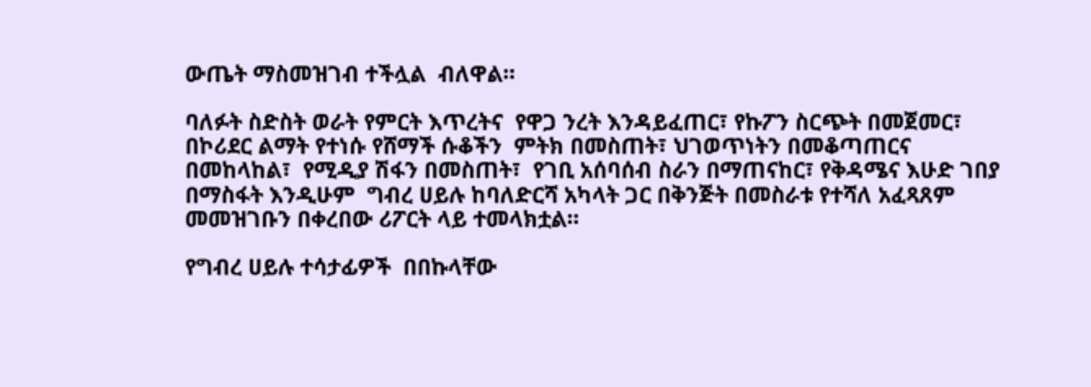ውጤት ማስመዝገብ ተችሏል  ብለዋል።

ባለፉት ስድስት ወራት የምርት እጥረትና  የዋጋ ንረት እንዳይፈጠር፣ የኩፖን ስርጭት በመጀመር፣ በኮሪደር ልማት የተነሱ የሸማች ሱቆችን  ምትክ በመስጠት፣ ህገወጥነትን በመቆጣጠርና በመከላከል፣  የሚዲያ ሽፋን በመስጠት፣  የገቢ አሰባሰብ ስራን በማጠናከር፣ የቅዳሜና እሁድ ገበያ በማስፋት እንዲሁም  ግብረ ሀይሉ ከባለድርሻ አካላት ጋር በቅንጅት በመስራቱ የተሻለ አፈጻጸም  መመዝገቡን በቀረበው ሪፖርት ላይ ተመላክቷል።

የግብረ ሀይሉ ተሳታፊዎች  በበኩላቸው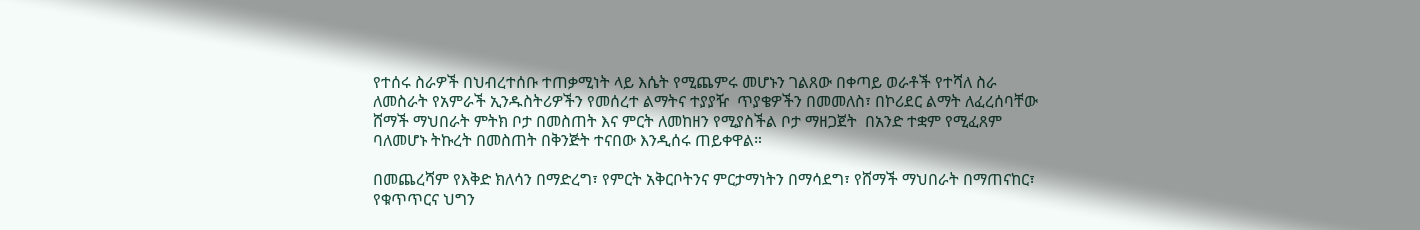የተሰሩ ስራዎች በህብረተሰቡ ተጠቃሚነት ላይ እሴት የሚጨምሩ መሆኑን ገልጸው በቀጣይ ወራቶች የተሻለ ስራ ለመስራት የአምራች ኢንዱስትሪዎችን የመሰረተ ልማትና ተያያዥ  ጥያቄዎችን በመመለስ፣ በኮሪደር ልማት ለፈረሰባቸው ሸማች ማህበራት ምትክ ቦታ በመስጠት እና ምርት ለመከዘን የሚያስችል ቦታ ማዘጋጀት  በአንድ ተቋም የሚፈጸም ባለመሆኑ ትኩረት በመስጠት በቅንጅት ተናበው እንዲሰሩ ጠይቀዋል።

በመጨረሻም የእቅድ ክለሳን በማድረግ፣ የምርት አቅርቦትንና ምርታማነትን በማሳደግ፣ የሸማች ማህበራት በማጠናከር፣  የቁጥጥርና ህግን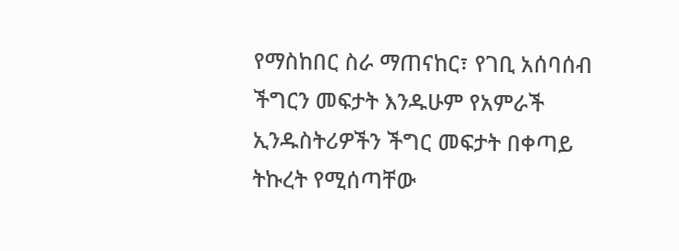የማስከበር ስራ ማጠናከር፣ የገቢ አሰባሰብ ችግርን መፍታት እንዱሁም የአምራች ኢንዱስትሪዎችን ችግር መፍታት በቀጣይ  ትኩረት የሚሰጣቸው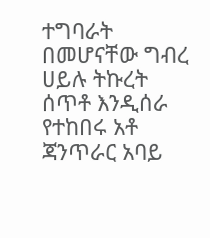ተግባራት በመሆናቸው ግብረ ሀይሉ ትኩረት ሰጥቶ እንዲሰራ የተከበሩ አቶ ጃንጥራር አባይ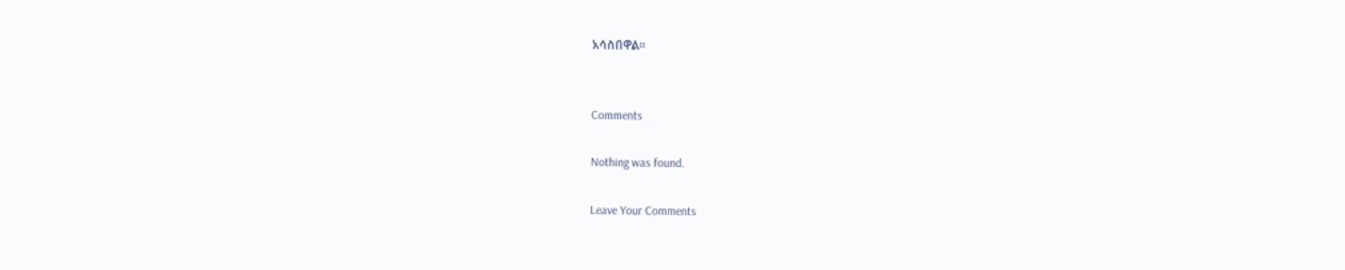አሳስበዋል።


Comments

Nothing was found.

Leave Your Comments